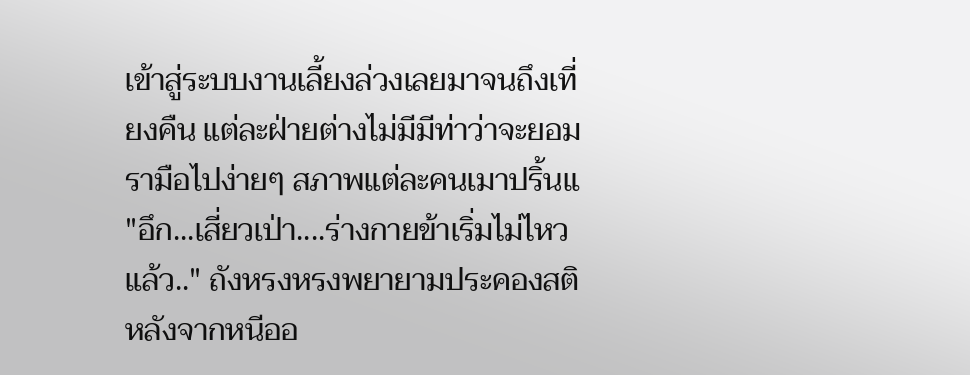เข้าสู่ระบบงานเลี้ยงล่วงเลยมาจนถึงเที่ยงคืน แต่ละฝ่ายต่างไม่มีมีท่าว่าจะยอมรามือไปง่ายๆ สภาพแต่ละคนเมาปริ้นแ
"อึก...เสี่ยวเป่า....ร่างกายข้าเริ่มไม่ไหวแล้ว.." ถังหรงหรงพยายามประคองสติ หลังจากหนีออ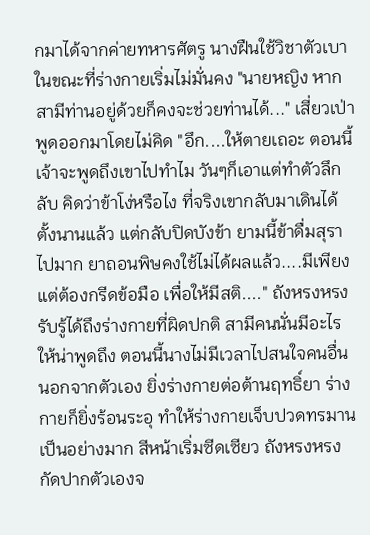กมาได้จากค่ายทหารศัตรู นางฝืนใช้วิชาตัวเบา ในขณะที่ร่างกายเริ่มไม่มั่นคง "นายหญิง หากสามีท่านอยู่ด้วยก็คงจะช่วยท่านได้..." เสี่ยวเป่าพูดออกมาโดยไม่คิด "อึก....ให้ตายเถอะ ตอนนี้เจ้าจะพูดถึงเขาไปทำไม วันๆก็เอาแต่ทำตัวลึกลับ คิดว่าข้าโง่หรือไง ที่จริงเขากลับมาเดินได้ตั้งนานแล้ว แต่กลับปิดบังข้า ยามนี้ข้าดื่มสุราไปมาก ยาถอนพิษคงใช้ไม่ได้ผลแล้ว....มีเพียงแต่ต้องกรีดข้อมือ เพื่อให้มีสติ...." ถังหรงหรงรับรู้ได้ถึงร่างกายที่ผิดปกติ สามีคนนั่นมีอะไรให้น่าพูดถึง ตอนนี้นางไม่มีเวลาไปสนใจคนอื่น นอกจากตัวเอง ยิ่งร่างกายต่อต้านฤทธิ์ยา ร่างกายก็ยิ่งร้อนระอุ ทำให้ร่างกายเจ็บปวดทรมานเป็นอย่างมาก สีหน้าเริ่มซีดเซียว ถังหรงหรงกัดปากตัวเองจ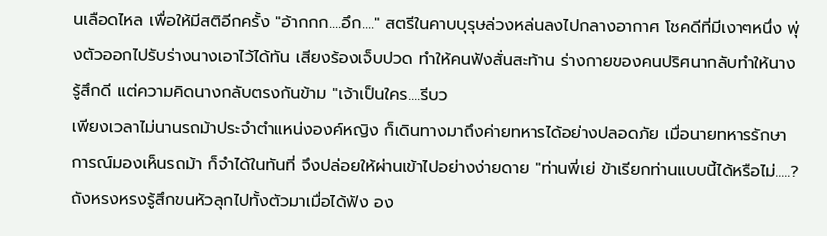นเลือดไหล เพื่อให้มีสติอีกครั้ง "อ้ากกก....อึก...." สตรีในคาบบุรุษล่วงหล่นลงไปกลางอากาศ โชคดีที่มีเงาๆหนึ่ง พุ่งตัวออกไปรับร่างนางเอาไว้ได้ทัน เสียงร้องเจ็บปวด ทำให้คนฟังสั่นสะท้าน ร่างกายของคนปริศนากลับทำให้นางรู้สึกดี แต่ความคิดนางกลับตรงกันข้าม "เจ้าเป็นใคร....รีบว
เพียงเวลาไม่นานรถม้าประจำตำแหน่งองค์หญิง ก็เดินทางมาถึงค่ายทหารได้อย่างปลอดภัย เมื่อนายทหารรักษาการณ์มองเห็นรถม้า ก็จำได้ในทันที่ จึงปล่อยให้ผ่านเข้าไปอย่างง่ายดาย "ท่านพี่เย่ ข้าเรียกท่านแบบนี้ได้หรือไม่.....? ถังหรงหรงรู้สึกขนหัวลุกไปทั้งตัวมาเมื่อได้ฟัง อง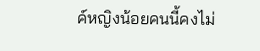ค์หญิงน้อยคนนี้คงไม่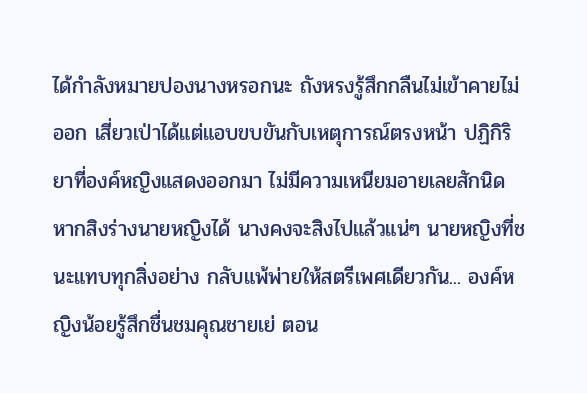ได้กำลังหมายปองนางหรอกนะ ถังหรงรู้สึกกลืนไม่เข้าคายไม่ออก เสี่ยวเป่าได้แต่แอบขบขันกับเหตุการณ์ตรงหน้า ปฏิกิริยาที่องค์หญิงแสดงออกมา ไม่มีความเหนียมอายเลยสักนิด หากสิงร่างนายหญิงได้ นางคงจะสิงไปแล้วแน่ๆ นายหญิงที่ชนะแทบทุกสิ่งอย่าง กลับแพ้พ่ายให้สตรีเพศเดียวกัน... องค์หญิงน้อยรู้สึกชื่นชมคุณชายเย่ ตอน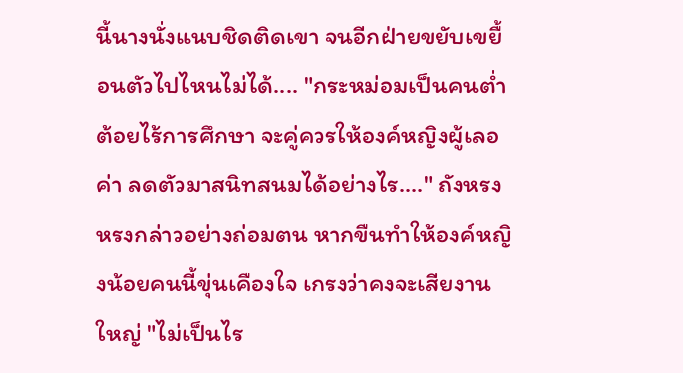นี้นางนั่งแนบชิดติดเขา จนอีกฝ่ายขยับเขยื้อนตัวไปไหนไม่ได้.... "กระหม่อมเป็นคนต่ำต้อยไร้การศึกษา จะคู่ควรให้องค์หญิงผู้เลอค่า ลดตัวมาสนิทสนมได้อย่างไร...." ถังหรงหรงกล่าวอย่างถ่อมตน หากขืนทำให้องค์หญิงน้อยคนนี้ขุ่นเคืองใจ เกรงว่าคงจะเสียงานใหญ่ "ไม่เป็นไร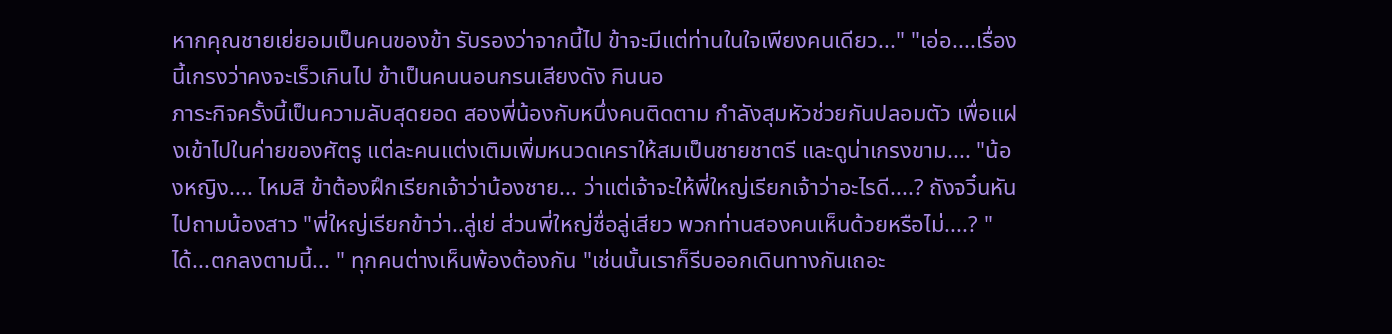หากคุณชายเย่ยอมเป็นคนของข้า รับรองว่าจากนี้ไป ข้าจะมีแต่ท่านในใจเพียงคนเดียว..." "เอ่อ....เรื่องนี้เกรงว่าคงจะเร็วเกินไป ข้าเป็นคนนอนกรนเสียงดัง กินนอ
ภาระกิจครั้งนี้เป็นความลับสุดยอด สองพี่น้องกับหนึ่งคนติดตาม กำลังสุมหัวช่วยกันปลอมตัว เพื่อแฝงเข้าไปในค่ายของศัตรู แต่ละคนแต่งเติมเพิ่มหนวดเคราให้สมเป็นชายชาตรี และดูน่าเกรงขาม.... "น้องหญิง.... ไหมสิ ข้าต้องฝึกเรียกเจ้าว่าน้องชาย... ว่าแต่เจ้าจะให้พี่ใหญ่เรียกเจ้าว่าอะไรดี....? ถังจวิ๋นหันไปถามน้องสาว "พี่ใหญ่เรียกข้าว่า..ลู่เย่ ส่วนพี่ใหญ่ชื่อลู่เสียว พวกท่านสองคนเห็นด้วยหรือไม่....? "ได้...ตกลงตามนี้... " ทุกคนต่างเห็นพ้องต้องกัน "เช่นนั้นเราก็รีบออกเดินทางกันเถอะ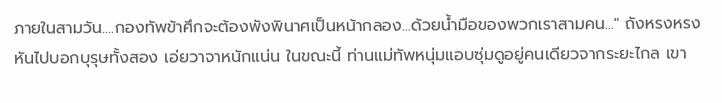ภายในสามวัน....กองทัพข้าศึกจะต้องพังพินาศเป็นหน้ากลอง...ด้วยน้ำมือของพวกเราสามคน..." ถังหรงหรงหันไปบอกบุรุษทั้งสอง เอ่ยวาจาหนักแน่น ในขณะนี้ ท่านแม่ทัพหนุ่มแอบซุ่มดูอยู่คนเดียวจากระยะไกล เขา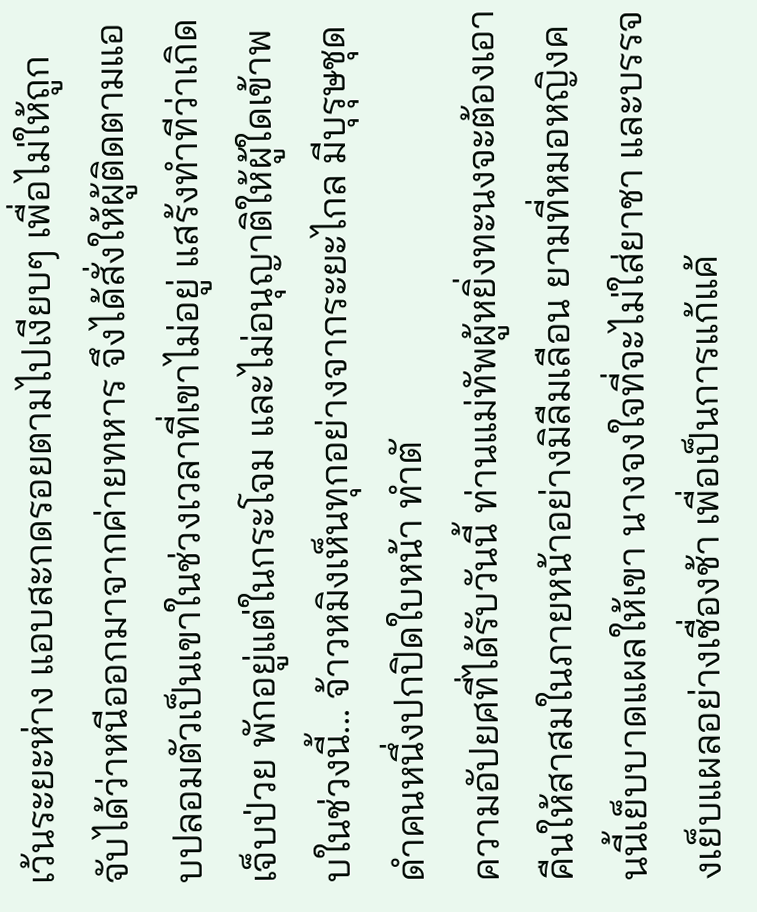เว้นระยะห่าง แอบสะกดรอยตามไปเงียบๆ เพื่อไม่ให้ถูกจับได้ว่าหนีออกมาจากค่ายทหาร จึงได้สั่งให้ผู้ติดตามแอบปลอมตัวเป็นเขาในช่วงเวลาที่เขาไม่อยู่ แสร้งทำทีว่าเกิดเจ็บป่วย พักอยู่แต่ในกระโจม และไม่อนุญาติให้ผู้ใดเข้าพบในช่วงนี้... จ้าวหมิงเห็นทุกอย่างจากระยะไกล มีบุรุษชุดดำคนหนึ่งปกปิดใบหน้า ทำตั
ความอัปยศที่ได้รับวันนี้ ท่านแม่ทัพผู้หยิ่งทะนงจะต้องเอาคืนให้สาสมในภายหน้าอย่างมิลืมเลือน ยามที่หมอหญิงคนนี้เย็บบาดแผลให้เขา นางจงใจที่จะไม่ใส่ยาชา และบรรจงเย็บแผลอย่างเชื่องช้า เพื่อเป็นการแก้แค้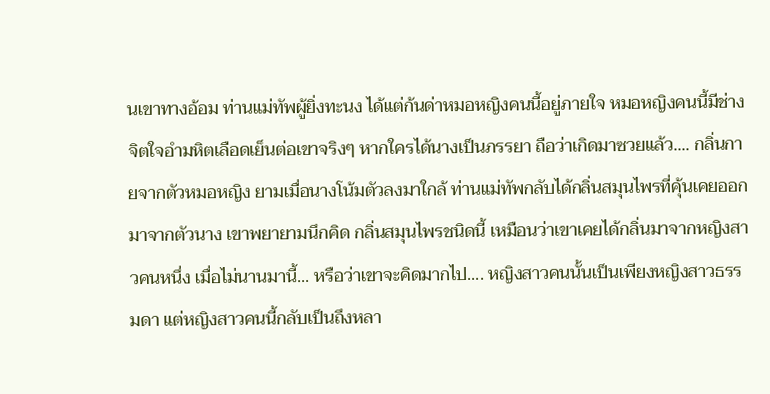นเขาทางอ้อม ท่านแม่ทัพผู้ยิ่งทะนง ได้แต่ก้นด่าหมอหญิงคนนี้อยู่ภายใจ หมอหญิงคนนี้มีช่างจิตใจอำมหิตเลือดเย็นต่อเขาจริงๆ หากใครได้นางเป็นภรรยา ถือว่าเกิดมาซวยแล้ว.... กลิ่นกายจากตัวหมอหญิง ยามเมื่อนางโน้มตัวลงมาใกล้ ท่านแม่ทัพกลับได้กลิ่นสมุนไพรที่คุ้นเคยออกมาจากตัวนาง เขาพยายามนึกคิด กลิ่นสมุนไพรชนิดนี้ เหมือนว่าเขาเคยได้กลิ่นมาจากหญิงสาวคนหนึ่ง เมื่อไม่นานมานี้... หรือว่าเขาจะคิดมากไป.... หญิงสาวคนนั้นเป็นเพียงหญิงสาวธรรมดา แต่หญิงสาวคนนี้กลับเป็นถึงหลา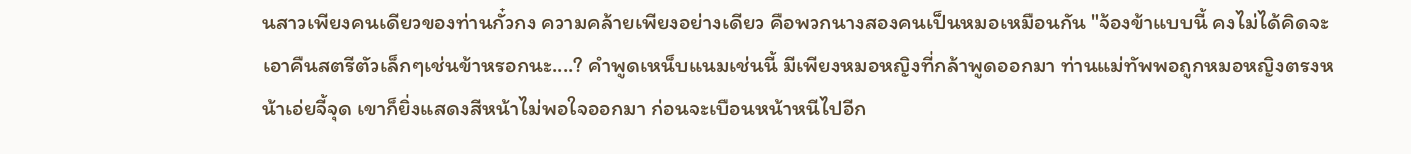นสาวเพียงคนเดียวของท่านกั๋วกง ความคล้ายเพียงอย่างเดียว คือพวกนางสองคนเป็นหมอเหมือนกัน "จ้องข้าแบบนี้ คงไม่ได้คิดจะเอาคืนสตรีตัวเล็กๆเช่นข้าหรอกนะ....? คำพูดเหน็บแนมเช่นนี้ มีเพียงหมอหญิงที่กล้าพูดออกมา ท่านแม่ทัพพอถูกหมอหญิงตรงหน้าเอ่ยจี้จุด เขาก็ยิ่งแสดงสีหน้าไม่พอใจออกมา ก่อนจะเบือนหน้าหนีไปอีก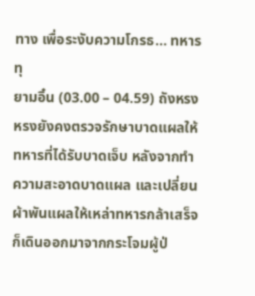ทาง เพื่อระงับความโกรธ... ทหารทุ
ยามอิ๋น (03.00 – 04.59) ถังหรงหรงยังคงตรวจรักษาบาดแผลให้ทหารที่ได้รับบาดเจ็บ หลังจากทำความสะอาดบาดแผล และเปลี่ยนผ้าพันแผลให้เหล่าทหารกล้าเสร็จ ก็เดินออกมาจากกระโจมผู้ป่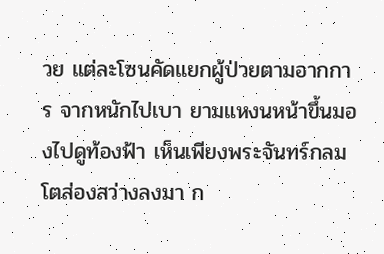วย แต่ละโซนคัดแยกผู้ป่วยตามอากการ จากหนักไปเบา ยามแหงนหน้าขึ้นมองไปดูท้องฟ้า เห็นเพียงพระจันทร์กลมโตส่องสว่างลงมา ก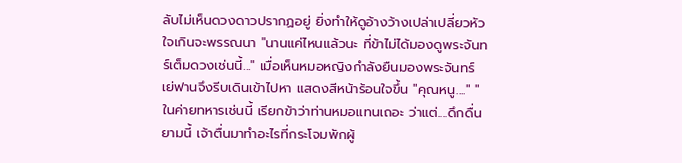ลับไม่เห็นดวงดาวปรากฏอยู่ ยิ่งทำให้ดูอ้างว้างเปล่าเปลี่ยวหัวใจเกินจะพรรณนา "นานแค่ไหนแล้วนะ ที่ข้าไม่ได้มองดูพระจันทร์เต็มดวงเช่นนี้..." เมื่อเห็นหมอหญิงกำลังยืนมองพระจันทร์ เย่ฟานจึงรีบเดินเข้าไปหา แสดงสีหน้าร้อนใจขึ้น "คุณหนู...." "ในค่ายทหารเช่นนี้ เรียกข้าว่าท่านหมอแทนเถอะ ว่าแต่....ดึกดื่นยามนี้ เจ้าตื่นมาทำอะไรที่กระโจมพักผู้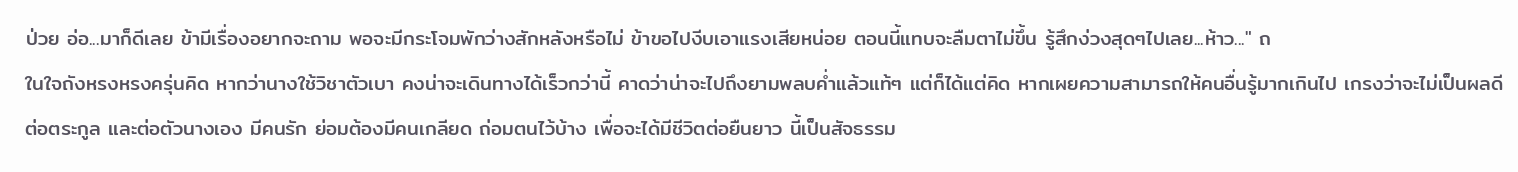ป่วย อ่อ...มาก็ดีเลย ข้ามีเรื่องอยากจะถาม พอจะมีกระโจมพักว่างสักหลังหรือไม่ ข้าขอไปงีบเอาแรงเสียหน่อย ตอนนี้แทบจะลืมตาไม่ขึ้น รู้สึกง่วงสุดๆไปเลย...ห้าว..." ถ
ในใจถังหรงหรงครุ่นคิด หากว่านางใช้วิชาตัวเบา คงน่าจะเดินทางได้เร็วกว่านี้ คาดว่าน่าจะไปถึงยามพลบค่ำแล้วแท้ๆ แต่ก็ได้แต่คิด หากเผยความสามารถให้คนอื่นรู้มากเกินไป เกรงว่าจะไม่เป็นผลดีต่อตระกูล และต่อตัวนางเอง มีคนรัก ย่อมต้องมีคนเกลียด ถ่อมตนไว้บ้าง เพื่อจะได้มีชีวิตต่อยืนยาว นี้เป็นสัจธรรม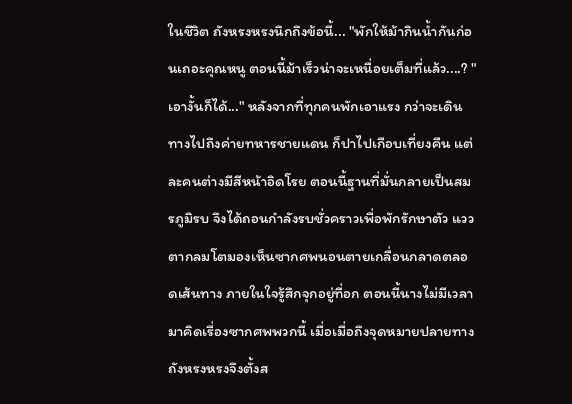ในชีวิต ถังหรงหรงนึกถึงข้อนี้... "พักให้ม้ากินน้ำกันก่อนเถอะคุณหนู ตอนนี้ม้าเร็วน่าจะเหนื่อยเต็มที่แล้ว....? "เอางั้นก็ได้..." หลังจากที่ทุกคนพักเอาแรง กว่าจะเดินทางไปถึงค่ายทหารชายแดน ก็ปาไปเกือบเที่ยงคืน แต่ละคนต่างมีสีหน้าอิดโรย ตอนนี้ฐานที่มั่นกลายเป็นสมรภูมิรบ จึงได้ถอนกำลังรบชั่วคราวเพื่อพักรักษาตัว แววตากลมโตมองเห็นซากศพนอนตายเกลื่อนกลาดตลอดเส้นทาง ภายในใจรู้สึกจุกอยู่ที่อก ตอนนี้นางไม่มีเวลามาคิดเรื่องซากศพพวกนี้ เมื่อเมื่อถึงจุดหมายปลายทาง ถังหรงหรงจึงตั้งส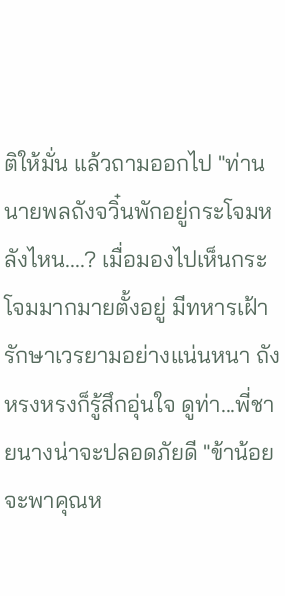ติให้มั่น แล้วถามออกไป "ท่านนายพลถังจวิ๋นพักอยู่กระโจมหลังไหน....? เมื่อมองไปเห็นกระโจมมากมายตั้งอยู่ มีทหารเฝ้ารักษาเวรยามอย่างแน่นหนา ถังหรงหรงก็รู้สึกอุ่นใจ ดูท่า...พี่ชายนางน่าจะปลอดภัยดี "ข้าน้อยจะพาคุณห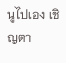นูไปเอง เชิญตา